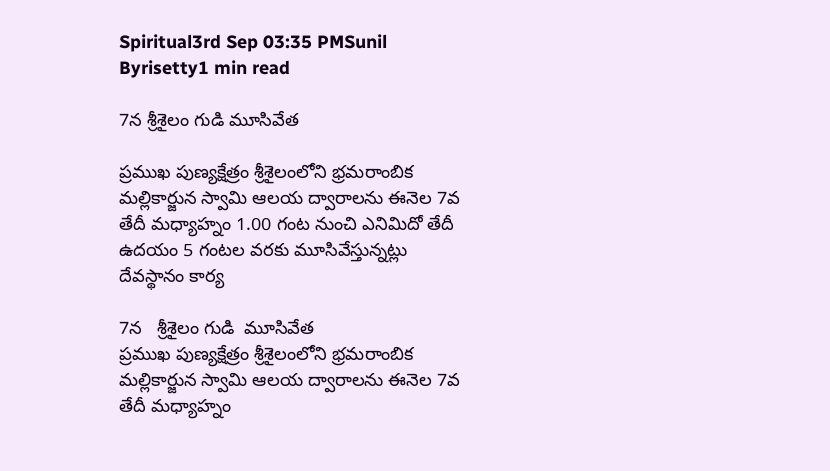Spiritual3rd Sep 03:35 PMSunil Byrisetty1 min read

7న శ్రీశైలం గుడి మూసివేత

ప్రముఖ పుణ్యక్షేత్రం శ్రీశైలంలోని భ్రమరాంబిక మల్లికార్జున స్వామి ఆలయ ద్వారాలను ఈనెల 7వ తేదీ మధ్యాహ్నం 1.00 గంట నుంచి ఎనిమిదో తేదీ ఉదయం 5 గంటల వరకు మూసివేస్తున్నట్లు దేవస్థానం కార్య

7న   శ్రీశైలం గుడి  మూసివేత
ప్రముఖ పుణ్యక్షేత్రం శ్రీశైలంలోని భ్రమరాంబిక మల్లికార్జున స్వామి ఆలయ ద్వారాలను ఈనెల 7వ తేదీ మధ్యాహ్నం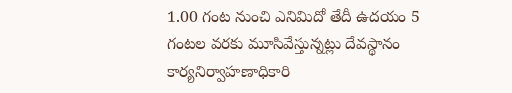1.00 గంట నుంచి ఎనిమిదో తేదీ ఉదయం 5 గంటల వరకు మూసివేస్తున్నట్లు దేవస్థానం కార్యనిర్వాహణాధికారి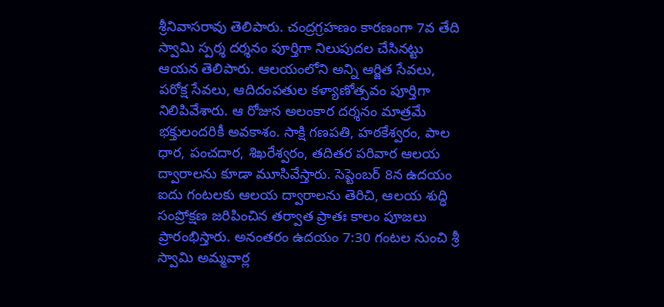శ్రీనివాసరావు తెలిపారు. చంద్రగ్రహణం కారణంగా 7వ తేది స్వామి స్పర్శ దర్శనం పూర్తిగా నిలుపుదల చేసినట్టు ఆయన తెలిపారు. ఆలయంలోని అన్ని ఆర్జిత సేవలు, పరోక్ష సేవలు, ఆదిదంపతుల కళ్యాణోత్సవం పూర్తిగా నిలిపివేశారు. ఆ రోజున అలంకార దర్శనం మాత్రమే భక్తులందరికీ అవకాశం. సాక్షి గణపతి, హఠకేశ్వరం, పాల ధార, పంచదార, శిఖరేశ్వరం, తదితర పరివార ఆలయ ద్వారాలను కూడా మూసివేస్తారు. సెప్టెంబర్ 8న ఉదయం ఐదు గంటలకు ఆలయ ద్వారాలను తెరిచి, ఆలయ శుద్ధి సంప్రోక్షణ జరిపించిన తర్వాత ప్రాతః కాలం పూజలు ప్రారంభిస్తారు. అనంతరం ఉదయం 7:30 గంటల నుంచి శ్రీ స్వామి అమ్మవార్ల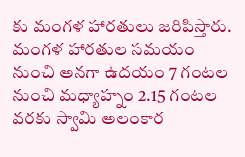కు మంగళ హారతులు జరిపిస్తారు. మంగళ హారతుల సమయం నుంచి అనగా ఉదయం 7 గంటల నుంచి మధ్యాహ్నం 2.15 గంటల వరకు స్వామి అలంకార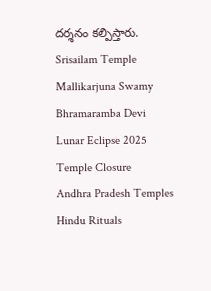దర్శనం కల్పిస్తారు.
Srisailam Temple
Mallikarjuna Swamy
Bhramaramba Devi
Lunar Eclipse 2025
Temple Closure
Andhra Pradesh Temples
Hindu Rituals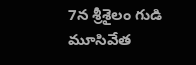7న శ్రీశైలం గుడి మూసివేత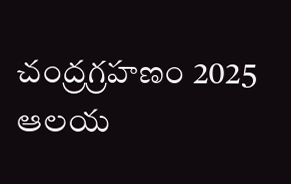చంద్రగ్రహణం 2025
ఆలయ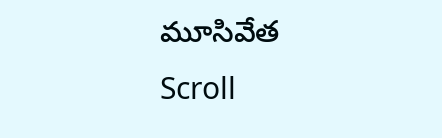మూసివేత
Scroll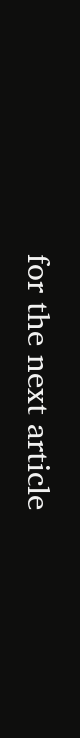for the next article